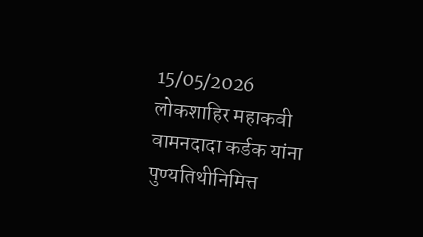15/05/2026
लोकशाहिर महाकवी वामनदादा कर्डक यांना पुण्यतिथीनिमित्त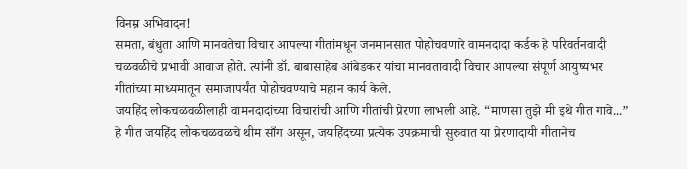विनम्र अभिवादन!
समता, बंधुता आणि मानवतेचा विचार आपल्या गीतांमधून जनमानसात पोहोचवणारे वामनदादा कर्डक हे परिवर्तनवादी चळवळीचे प्रभावी आवाज होते. त्यांनी डॉ. बाबासाहेब आंबेडकर यांचा मानवतावादी विचार आपल्या संपूर्ण आयुष्यभर गीतांच्या माध्यमातून समाजापर्यंत पोहोचवण्याचे महान कार्य केले.
जयहिंद लोकचळवळीलाही वामनदादांच्या विचारांची आणि गीतांची प्रेरणा लाभली आहे. “माणसा तुझे मी इथे गीत गावे...” हे गीत जयहिंद लोकचळवळचे थीम साँग असून, जयहिंदच्या प्रत्येक उपक्रमाची सुरुवात या प्रेरणादायी गीतानेच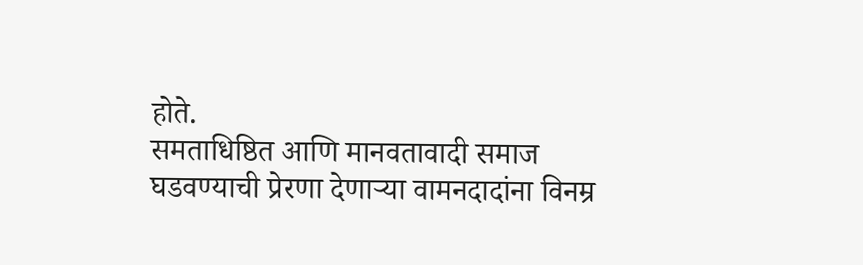होते.
समताधिष्ठित आणि मानवतावादी समाज घडवण्याची प्रेरणा देणाऱ्या वामनदादांना विनम्र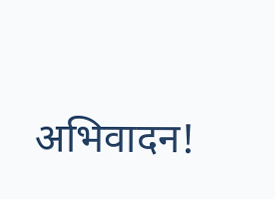अभिवादन!